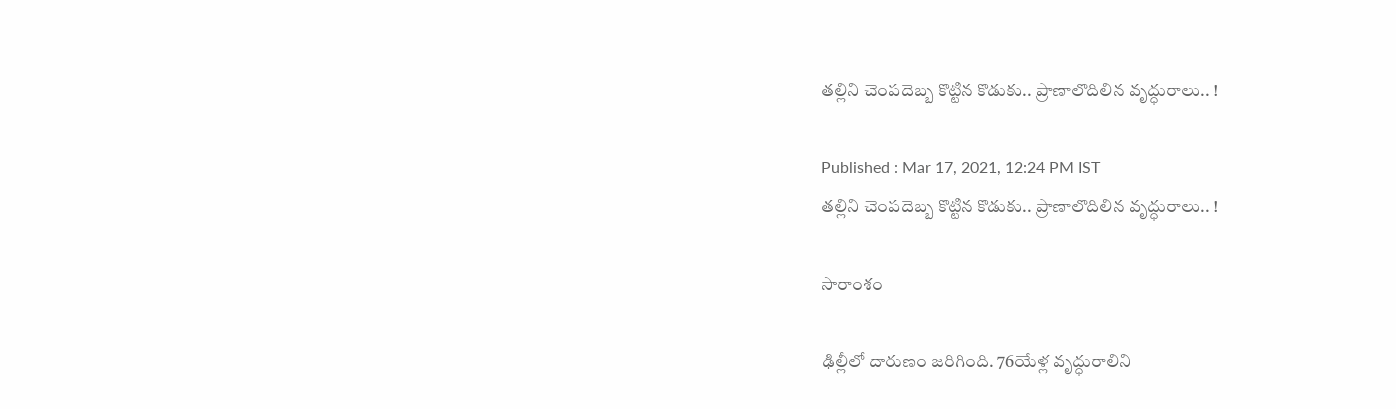తల్లిని చెంపదెబ్బ కొట్టిన కొడుకు.. ప్రాణాలొదిలిన వృద్ధురాలు.. !

Published : Mar 17, 2021, 12:24 PM IST
తల్లిని చెంపదెబ్బ కొట్టిన కొడుకు.. ప్రాణాలొదిలిన వృద్ధురాలు.. !

సారాంశం

ఢిల్లీలో దారుణం జరిగింది. 76యేళ్ల వృద్ధురాలిని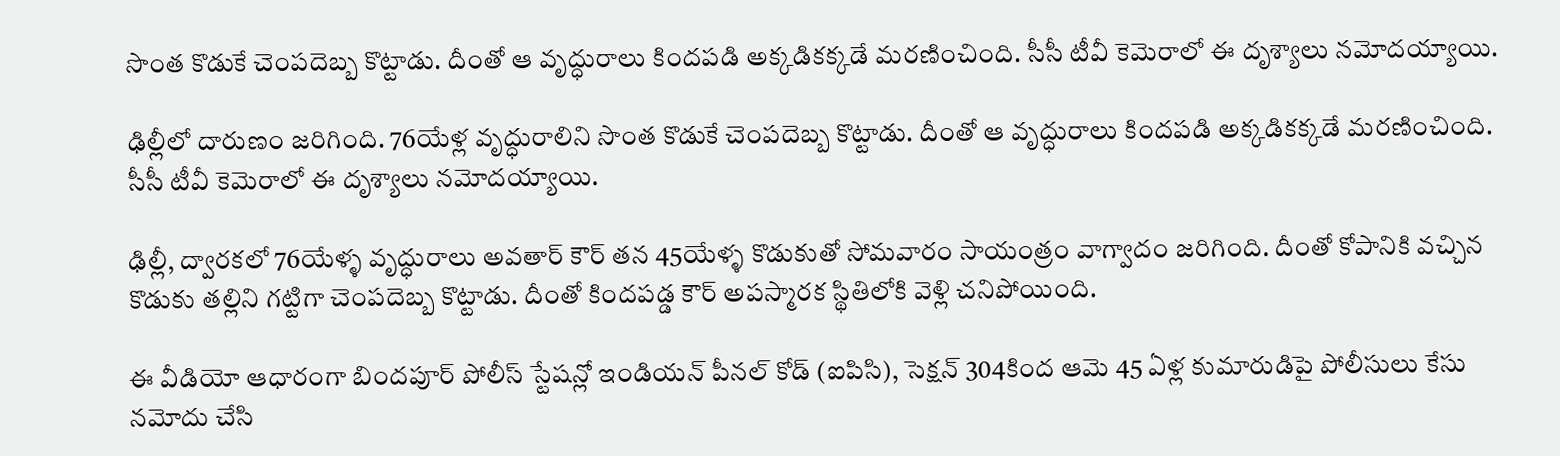సొంత కొడుకే చెంపదెబ్బ కొట్టాడు. దీంతో ఆ వృద్ధురాలు కిందపడి అక్కడికక్కడే మరణించింది. సీసీ టీవీ కెమెరాలో ఈ దృశ్యాలు నమోదయ్యాయి.

ఢిల్లీలో దారుణం జరిగింది. 76యేళ్ల వృద్ధురాలిని సొంత కొడుకే చెంపదెబ్బ కొట్టాడు. దీంతో ఆ వృద్ధురాలు కిందపడి అక్కడికక్కడే మరణించింది. సీసీ టీవీ కెమెరాలో ఈ దృశ్యాలు నమోదయ్యాయి.

ఢిల్లీ, ద్వారకలో 76యేళ్ళ వృద్ధురాలు అవతార్ కౌర్ తన 45యేళ్ళ కొడుకుతో సోమవారం సాయంత్రం వాగ్వాదం జరిగింది. దీంతో కోపానికి వచ్చిన కొడుకు తల్లిని గట్టిగా చెంపదెబ్బ కొట్టాడు. దీంతో కిందపడ్డ కౌర్ అపస్మారక స్థితిలోకి వెళ్లి చనిపోయింది.

ఈ వీడియో ఆధారంగా బిందపూర్ పోలీస్ స్టేషన్లో ఇండియన్ పీనల్ కోడ్ (ఐపిసి), సెక్షన్ 304కింద ఆమె 45 ఏళ్ల కుమారుడిపై పోలీసులు కేసు నమోదు చేసి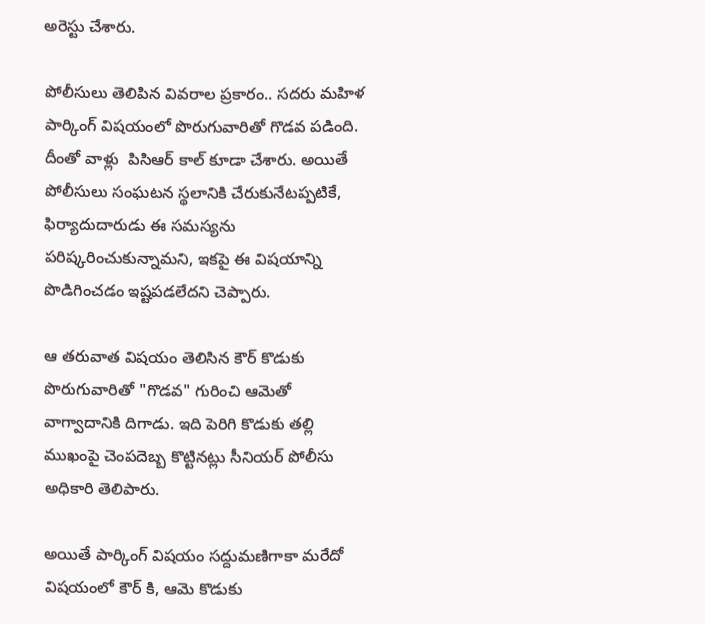అరెస్టు చేశారు.

పోలీసులు తెలిపిన వివరాల ప్రకారం.. సదరు మహిళ పార్కింగ్ విషయంలో పొరుగువారితో గొడవ పడింది. దీంతో వాళ్లు  పిసిఆర్ కాల్ కూడా చేశారు. అయితే పోలీసులు సంఘటన స్థలానికి చేరుకునేటప్పటికే, ఫిర్యాదుదారుడు ఈ సమస్యను పరిష్కరించుకున్నామని, ఇకపై ఈ విషయాన్ని పొడిగించడం ఇష్టపడలేదని చెప్పారు.

ఆ తరువాత విషయం తెలిసిన కౌర్ కొడుకు పొరుగువారితో "గొడవ" గురించి ఆమెతో వాగ్వాదానికి దిగాడు. ఇది పెరిగి కొడుకు తల్లి ముఖంపై చెంపదెబ్బ కొట్టినట్లు సీనియర్ పోలీసు అధికారి తెలిపారు.

అయితే పార్కింగ్ విషయం సద్దుమణిగాకా మరేదో విషయంలో కౌర్ కి, ఆమె కొడుకు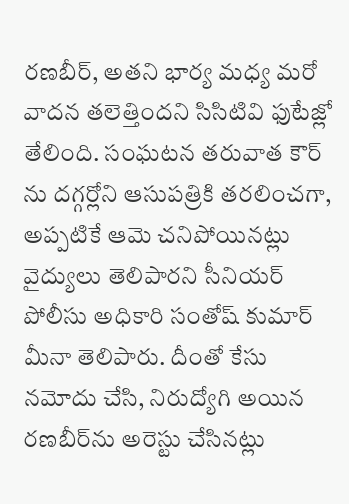రణబీర్, అతని భార్య మధ్య మరో వాదన తలెత్తిందని సిసిటివి ఫుటేజ్లో తేలింది. సంఘటన తరువాత కౌర్ ను దగ్గర్లోని ఆసుపత్రికి తరలించగా, అప్పటికే ఆమె చనిపోయినట్లు వైద్యులు తెలిపారని సీనియర్ పోలీసు అధికారి సంతోష్ కుమార్ మీనా తెలిపారు. దీంతో కేసు నమోదు చేసి, నిరుద్యోగి అయిన రణబీర్‌ను అరెస్టు చేసినట్లు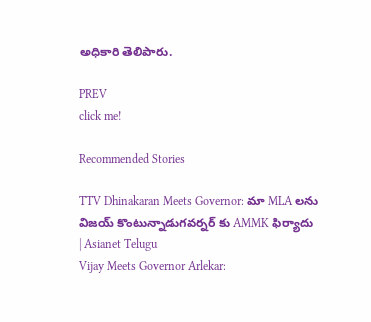అధికారి తెలిపారు.

PREV
click me!

Recommended Stories

TTV Dhinakaran Meets Governor: మా MLA లను విజయ్ కొంటున్నాడుగవర్నర్ కు AMMK ఫిర్యాదు | Asianet Telugu
Vijay Meets Governor Arlekar: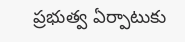ప్రభుత్వ ఏర్పాటుకు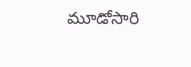మూడోసారి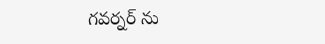గవర్నర్ ను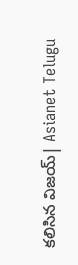కలిసిన విజయ్| Asianet Telugu